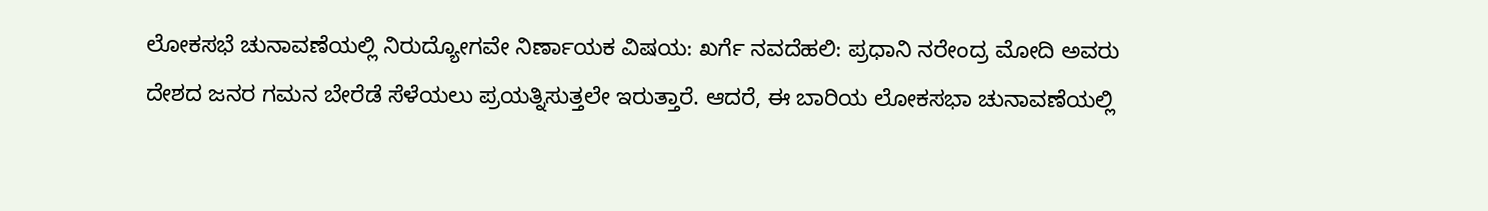ಲೋಕಸಭೆ ಚುನಾವಣೆಯಲ್ಲಿ ನಿರುದ್ಯೋಗವೇ ನಿರ್ಣಾಯಕ ವಿಷಯ: ಖರ್ಗೆ ನವದೆಹಲಿ: ಪ್ರಧಾನಿ ನರೇಂದ್ರ ಮೋದಿ ಅವರು ದೇಶದ ಜನರ ಗಮನ ಬೇರೆಡೆ ಸೆಳೆಯಲು ಪ್ರಯತ್ನಿಸುತ್ತಲೇ ಇರುತ್ತಾರೆ. ಆದರೆ, ಈ ಬಾರಿಯ ಲೋಕಸಭಾ ಚುನಾವಣೆಯಲ್ಲಿ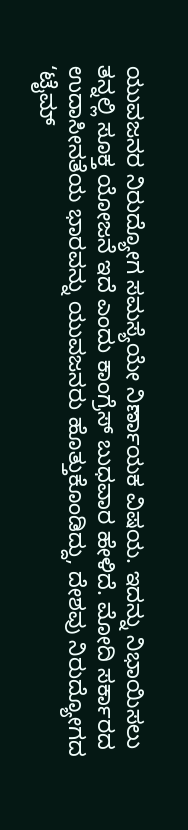ಯುವಜನರ ನಿರುದ್ಯೋಗ ಸಮಸ್ಯೆಯೇ ನಿರ್ಣಾಯಕ ವಿಷಯ. ಇದನ್ನು ನಿಭಾಯಿಸಲು ತನ್ನಲ್ಲಿ ಸೂಕ್ತ ಯೋಜನೆ ಇದೆ ಎಂದು ಕಾಂಗ್ರೆಸ್‌ ಬುಧವಾರ ಹೇಳಿದೆ. ಮೋದಿ ಸರ್ಕಾರದ ಉದಾಸೀನತೆಯ ಭಾರವನ್ನು ಯುವಜನರು ಹೊತ್ತುಕೊಂಡಿದ್ದು, ದೇಶವು ನಿರುದ್ಯೋಗದ ‘ಟೈಮ್‌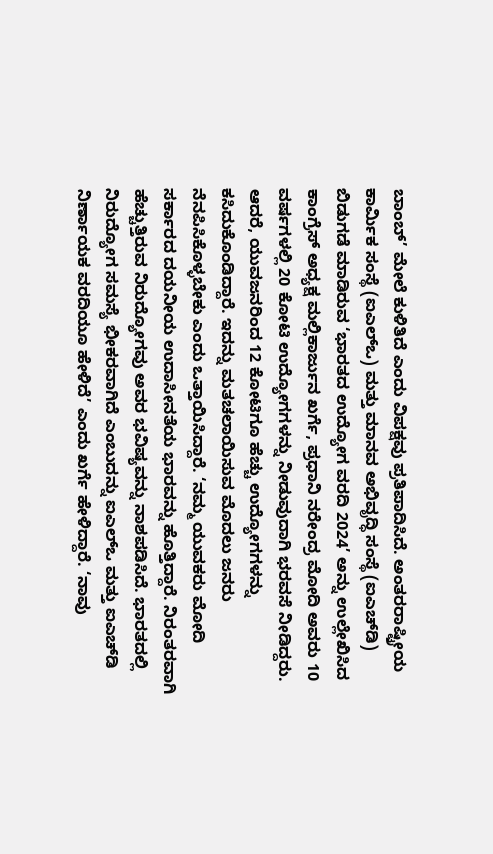ಬಾಂಬ್‌’ ಮೇಲೆ ಕುಳಿತಿದೆ ಎಂದು ವಿಪಕ್ಷವು ಪ್ರತಿಪಾದಿಸಿದೆ. ಅಂತರರಾಷ್ಟ್ರೀಯ ಕಾರ್ಮಿಕ ಸಂಸ್ಥೆ (ಐಎಲ್‌ಒ) ಮತ್ತು ಮಾನವ ಅಭಿವೃದ್ಧಿ ಸಂಸ್ಥೆ (ಐಎಚ್‌ಡಿ) ಬಿಡುಗಡೆ ಮಾಡಿರುವ ‘ಭಾರತದ ಉದ್ಯೋಗ ವರದಿ 2024’ ಅನ್ನು ಉಲ್ಲೇಖಿಸಿದ ಕಾಂಗ್ರೆಸ್ ಅಧ್ಯಕ್ಷ ಮಲ್ಲಿಕಾರ್ಜುನ ಖರ್ಗೆ, ಪ್ರಧಾನಿ ನರೇಂದ್ರ ಮೋದಿ ಅವರು 10 ವರ್ಷಗಳಲ್ಲಿ 20 ಕೋಟಿ ಉದ್ಯೋಗಗಳನ್ನು ನೀಡುವುದಾಗಿ ಭರವಸೆ ನೀಡಿದ್ದರು. ಆದರೆ, ಯುವಜನರಿಂದ 12 ಕೋಟಿಗೂ ಹೆಚ್ಚು ಉದ್ಯೋಗಗಳನ್ನು ಕಸಿದುಕೊಂಡಿದ್ದಾರೆ. ಇದನ್ನು ಮತಚಲಾಯಿಸುವ ಮೊದಲು ಜನರು ನೆನಪಿಸಿಕೊಳ್ಳಬೇಕು ಎಂದು ಒತ್ತಾಯಿಸಿದ್ದಾರೆ. ‘ನಮ್ಮ ಯುವಕರು ಮೋದಿ ಸರ್ಕಾರದ ದಯನೀಯ ಉದಾಸೀನತೆಯ ಭಾರವನ್ನು ಹೊತ್ತಿದ್ದಾರೆ. ನಿರಂತರವಾಗಿ ಹೆಚ್ಚುತ್ತಿರುವ ನಿರುದ್ಯೋಗವು ಅವರ ಭವಿಷ್ಯವನ್ನು ನಾಶಪಡಿಸಿದೆ. ಭಾರತದಲ್ಲಿ ನಿರುದ್ಯೋಗ ಸಮಸ್ಯೆ ಭೀಕರವಾಗಿದೆ ಎಂಬುದನ್ನು ಐಎಲ್‌ಒ ಮತ್ತು ಐಎಚ್‌ಡಿ ನಿರ್ಣಾಯಕ ವರದಿಯೂ ಹೇಳಿದೆ’ ಎಂದು ಖರ್ಗೆ ಹೇಳಿದ್ದಾರೆ. ‘ನಾವು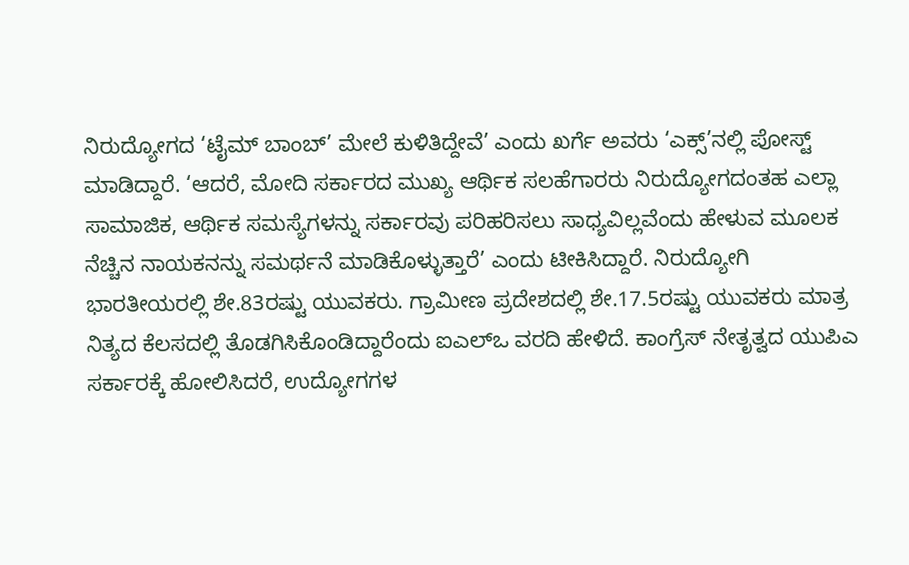ನಿರುದ್ಯೋಗದ ‘ಟೈಮ್‌ ಬಾಂಬ್‌’ ಮೇಲೆ ಕುಳಿತಿದ್ದೇವೆ’ ಎಂದು ಖರ್ಗೆ ಅವರು ‘ಎಕ್ಸ್‌’ನಲ್ಲಿ ಪೋಸ್ಟ್‌ ಮಾಡಿದ್ದಾರೆ. ‘ಆದರೆ, ಮೋದಿ ಸರ್ಕಾರದ ಮುಖ್ಯ ಆರ್ಥಿಕ ಸಲಹೆಗಾರರು ನಿರುದ್ಯೋಗದಂತಹ ಎಲ್ಲಾ ಸಾಮಾಜಿಕ, ಆರ್ಥಿಕ ಸಮಸ್ಯೆಗಳನ್ನು ಸರ್ಕಾರವು ಪರಿಹರಿಸಲು ಸಾಧ್ಯವಿಲ್ಲವೆಂದು ಹೇಳುವ ಮೂಲಕ ನೆಚ್ಚಿನ ನಾಯಕನನ್ನು ಸಮರ್ಥನೆ ಮಾಡಿಕೊಳ್ಳುತ್ತಾರೆ’ ಎಂದು ಟೀಕಿಸಿದ್ದಾರೆ. ನಿರುದ್ಯೋಗಿ ಭಾರತೀಯರಲ್ಲಿ ಶೇ.83ರಷ್ಟು ಯುವಕರು. ಗ್ರಾಮೀಣ ಪ್ರದೇಶದಲ್ಲಿ ಶೇ.17.5ರಷ್ಟು ಯುವಕರು ಮಾತ್ರ ನಿತ್ಯದ ಕೆಲಸದಲ್ಲಿ ತೊಡಗಿಸಿಕೊಂಡಿದ್ದಾರೆಂದು ಐಎಲ್‌ಒ ವರದಿ ಹೇಳಿದೆ. ಕಾಂಗ್ರೆಸ್ ನೇತೃತ್ವದ ಯುಪಿಎ ಸರ್ಕಾರಕ್ಕೆ ಹೋಲಿಸಿದರೆ, ಉದ್ಯೋಗಗಳ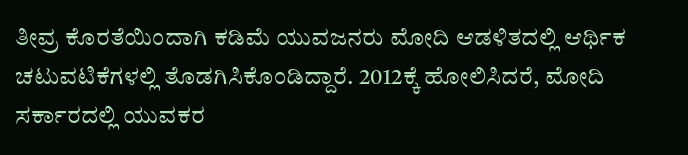ತೀವ್ರ ಕೊರತೆಯಿಂದಾಗಿ ಕಡಿಮೆ ಯುವಜನರು ಮೋದಿ ಆಡಳಿತದಲ್ಲಿ ಆರ್ಥಿಕ ಚಟುವಟಿಕೆಗಳಲ್ಲಿ ತೊಡಗಿಸಿಕೊಂಡಿದ್ದಾರೆ. 2012ಕ್ಕೆ ಹೋಲಿಸಿದರೆ, ಮೋದಿ ಸರ್ಕಾರದಲ್ಲಿ ಯುವಕರ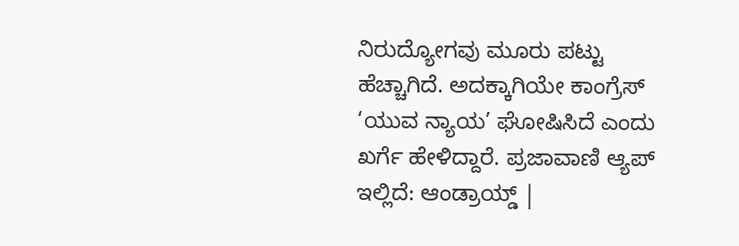ನಿರುದ್ಯೋಗವು ಮೂರು ಪಟ್ಟು ಹೆಚ್ಚಾಗಿದೆ. ಅದಕ್ಕಾಗಿಯೇ ಕಾಂಗ್ರೆಸ್ ‘ಯುವ ನ್ಯಾಯ’ ಘೋಷಿಸಿದೆ ಎಂದು ಖರ್ಗೆ ಹೇಳಿದ್ದಾರೆ. ಪ್ರಜಾವಾಣಿ ಆ್ಯಪ್ ಇಲ್ಲಿದೆ: ಆಂಡ್ರಾಯ್ಡ್ |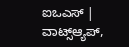ಐಒಎಸ್ | ವಾಟ್ಸ್ಆ್ಯಪ್,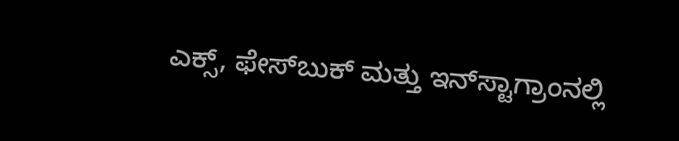ಎಕ್ಸ್, ಫೇಸ್‌ಬುಕ್ ಮತ್ತು ಇನ್‌ಸ್ಟಾಗ್ರಾಂನಲ್ಲಿ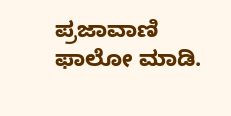ಪ್ರಜಾವಾಣಿ ಫಾಲೋ ಮಾಡಿ.